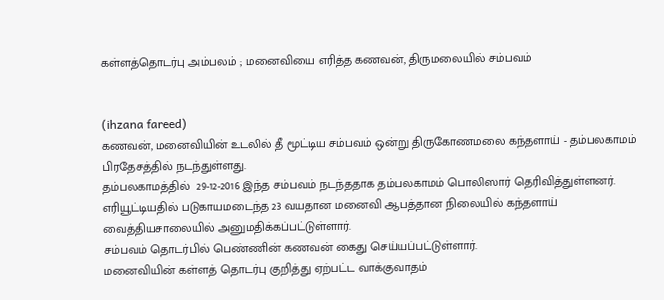கள்ளத்தொடர்பு அம்பலம் ; மனைவியை எரித்த கணவன், திருமலையில் சம்பவம்


(ihzana fareed)
கணவன், மனைவியின் உடலில் தீ மூட்டிய சம்பவம் ஒன்று திருகோணமலை கந்தளாய் - தம்பலகாமம் பிரதேசத்தில் நடந்துள்ளது.
தம்பலகாமத்தில்  29-12-2016 இந்த சம்பவம் நடந்ததாக தம்பலகாமம் பொலிஸார் தெரிவித்துள்ளனர்.
எரியூட்டியதில் படுகாயமடைந்த 23 வயதான மனைவி ஆபத்தான நிலையில் கந்தளாய் வைத்தியசாலையில் அனுமதிக்கப்பட்டுள்ளார்.
சம்பவம் தொடர்பில் பெண்ணின் கணவன் கைது செய்யப்பட்டுள்ளார்.
மனைவியின் கள்ளத் தொடர்பு குறித்து ஏற்பட்ட வாக்குவாதம்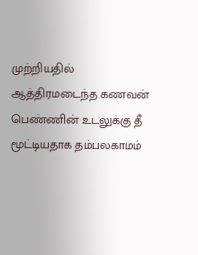முற்றியதில் ஆத்திரமடைந்த கணவன் பெண்ணின் உடலுக்கு தீ மூட்டியதாக தம்பலகாமம்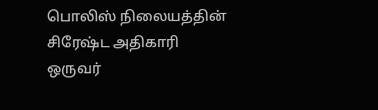பொலிஸ் நிலையத்தின் சிரேஷ்ட அதிகாரி ஒருவர்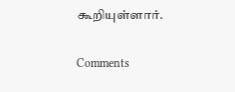கூறியுள்ளார்.

Comments